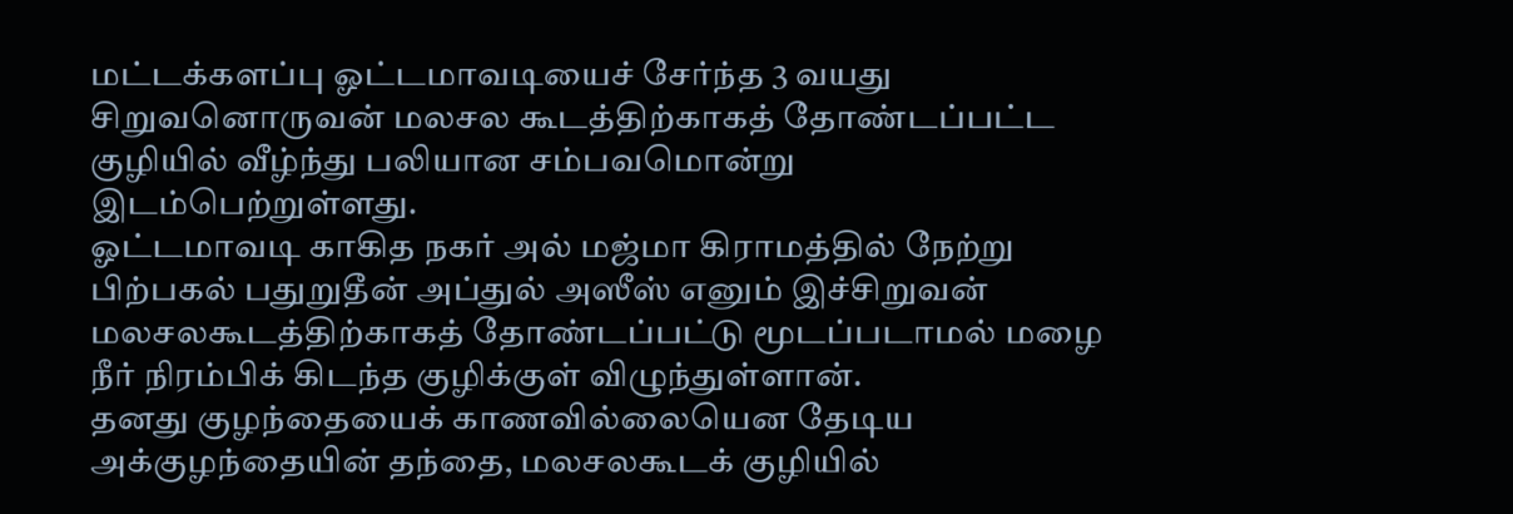மட்டக்களப்பு ஓட்டமாவடியைச் சேர்ந்த 3 வயது சிறுவனொருவன் மலசல கூடத்திற்காகத் தோண்டப்பட்ட குழியில் வீழ்ந்து பலியான சம்பவமொன்று இடம்பெற்றுள்ளது.
ஓட்டமாவடி காகித நகர் அல் மஜ்மா கிராமத்தில் நேற்று பிற்பகல் பதுறுதீன் அப்துல் அஸீஸ் எனும் இச்சிறுவன் மலசலகூடத்திற்காகத் தோண்டப்பட்டு மூடப்படாமல் மழை நீர் நிரம்பிக் கிடந்த குழிக்குள் விழுந்துள்ளான்.
தனது குழந்தையைக் காணவில்லையென தேடிய அக்குழந்தையின் தந்தை, மலசலகூடக் குழியில்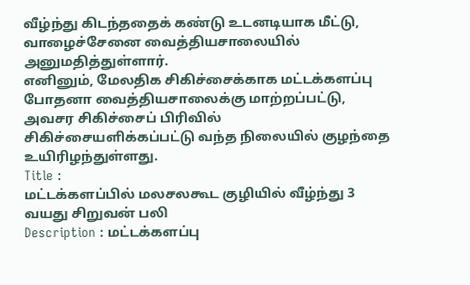வீழ்ந்து கிடந்ததைக் கண்டு உடனடியாக மீட்டு, வாழைச்சேனை வைத்தியசாலையில் அனுமதித்துள்ளார்.
எனினும், மேலதிக சிகிச்சைக்காக மட்டக்களப்பு போதனா வைத்தியசாலைக்கு மாற்றப்பட்டு, அவசர சிகிச்சைப் பிரிவில் சிகிச்சையளிக்கப்பட்டு வந்த நிலையில் குழந்தை உயிரிழந்துள்ளது.
Title :
மட்டக்களப்பில் மலசலகூட குழியில் வீழ்ந்து 3 வயது சிறுவன் பலி
Description : மட்டக்களப்பு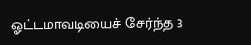ஓட்டமாவடியைச் சேர்ந்த 3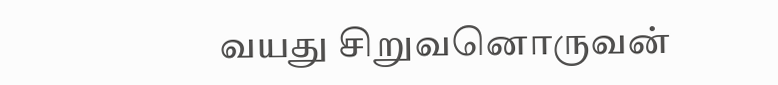வயது சிறுவனொருவன்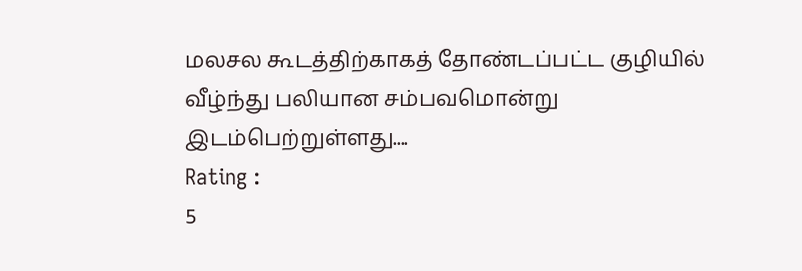மலசல கூடத்திற்காகத் தோண்டப்பட்ட குழியில் வீழ்ந்து பலியான சம்பவமொன்று இடம்பெற்றுள்ளது....
Rating :
5